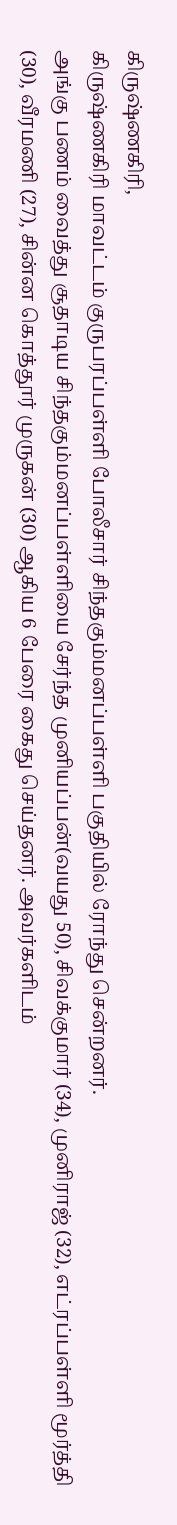கிருஷ்ணகிரி,
கிருஷ்ணகிரி மாவட்டம் குருபரப்பள்ளி போலீசார் சிந்தகும்மனப்பள்ளி பகுதியில் ரோந்து சென்றனர்.
அங்கு பணம் வைத்து சூதாடிய சிந்தகும்மனப்பள்ளியை சேர்ந்த முனியப்பன்(வயது 50), சிவக்குமார் (34), முனிராஜ் (32), எட்ரப்பள்ளி மூர்த்தி (30), வீரமணி (27), சின்ன கொத்தூர் முருகன் (30) ஆகிய 6 பேரை கைது செய்தனர். அவர்களிடம்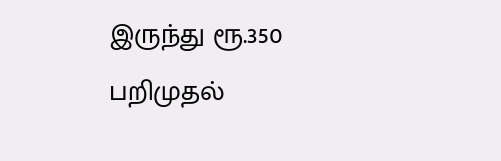இருந்து ரூ.350 பறிமுதல்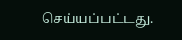செய்யப்பட்டது.